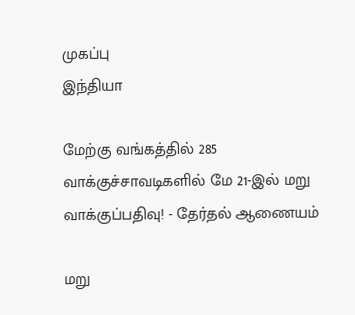முகப்பு
இந்தியா

மேற்கு வங்கத்தில் 285 வாக்குச்சாவடிகளில் மே 21-இல் மறு வாக்குப்பதிவு! - தேர்தல் ஆணையம்

மறு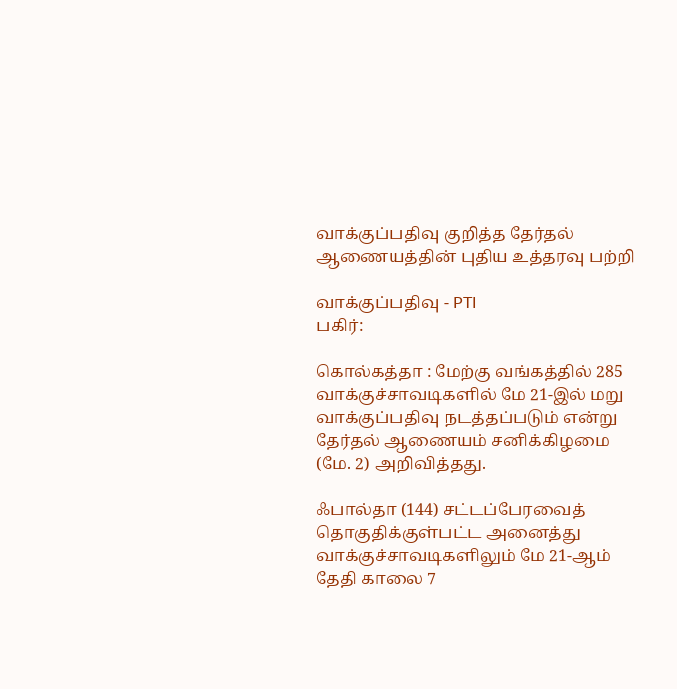வாக்குப்பதிவு குறித்த தேர்தல் ஆணையத்தின் புதிய உத்தரவு பற்றி

வாக்குப்பதிவு - PTI
பகிர்:

கொல்கத்தா : மேற்கு வங்கத்தில் 285 வாக்குச்சாவடிகளில் மே 21-இல் மறு வாக்குப்பதிவு நடத்தப்படும் என்று தேர்தல் ஆணையம் சனிக்கிழமை (மே. 2) அறிவித்தது.

ஃபால்தா (144) சட்டப்பேரவைத் தொகுதிக்குள்பட்ட அனைத்து வாக்குச்சாவடிகளிலும் மே 21-ஆம் தேதி காலை 7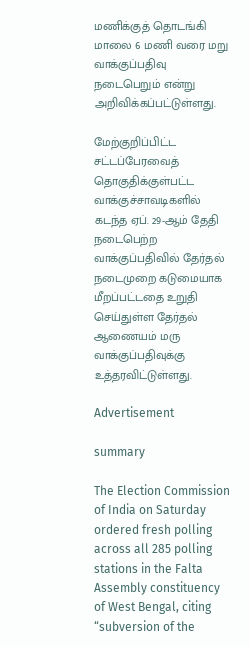மணிக்குத் தொடங்கி மாலை 6 மணி வரை மறு வாக்குப்பதிவு நடைபெறும் என்று அறிவிக்கப்பட்டுள்ளது.

மேற்குறிப்பிட்ட சட்டப்பேரவைத் தொகுதிக்குள்பட்ட வாக்குச்சாவடிகளில் கடந்த ஏப். 29-ஆம் தேதி நடைபெற்ற வாக்குப்பதிவில் தேர்தல் நடைமுறை கடுமையாக மீறப்பட்டதை உறுதி செய்துள்ள தேர்தல் ஆணையம் மரு வாக்குப்பதிவுக்கு உத்தரவிட்டுள்ளது.

Advertisement

summary

The Election Commission of India on Saturday ordered fresh polling across all 285 polling stations in the Falta Assembly constituency of West Bengal, citing “subversion of the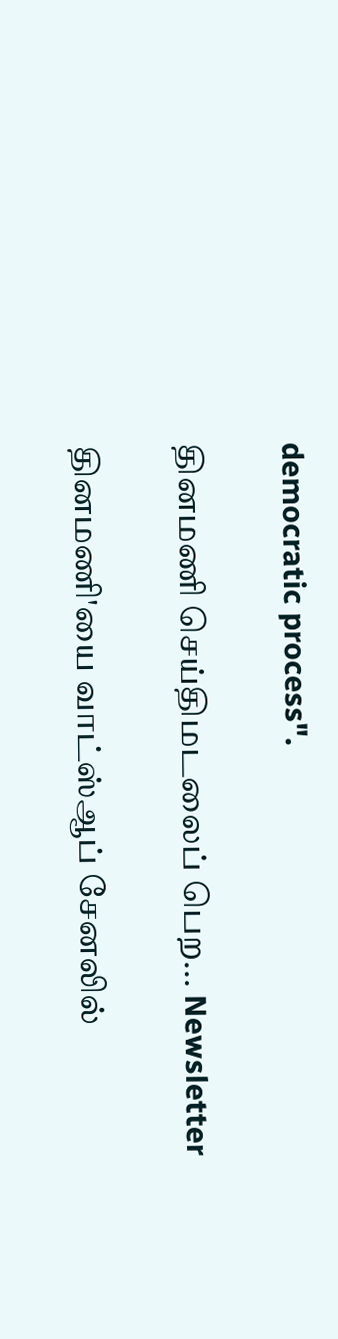democratic process".

தினமணி செய்திமடலைப் பெற... Newsletter

தினமணி'யை வாட்ஸ்ஆப் சேனலில்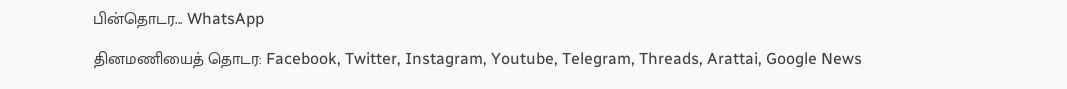பின்தொடர... WhatsApp

தினமணியைத் தொடர: Facebook, Twitter, Instagram, Youtube, Telegram, Threads, Arattai, Google News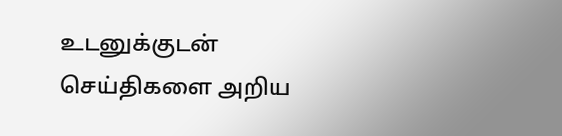உடனுக்குடன் செய்திகளை அறிய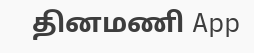தினமணி App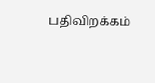பதிவிறக்கம்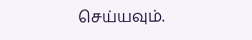செய்யவும்.